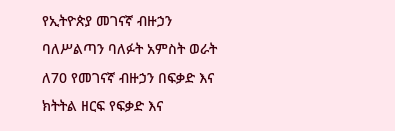የኢትዮጵያ መገናኛ ብዙኃን ባለሥልጣን ባለፉት አምስት ወራት ለ70 የመገናኛ ብዙኃን በፍቃድ እና ክትትል ዘርፍ የፍቃድ እና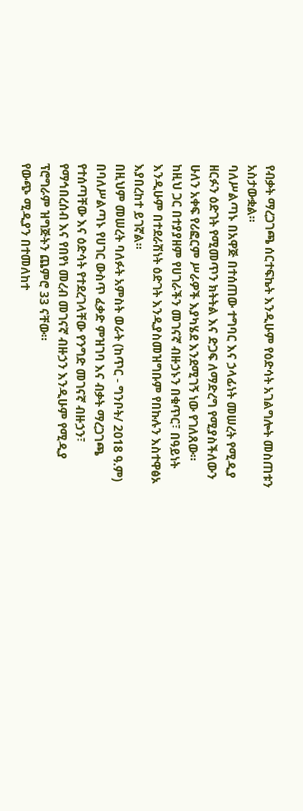የብቃት ማረጋገጫ ሰርተፍኬት እንዲሁም የዕድሳት አገልግሎት መስጠቱን አስታውቋል።
ባለሥልጣኑ በአዋጅ በተሰጠው ተግባር እና ኃላፊነት መሠረት የሚዲያ ዘርፉን ዕድገት የሚመጥን ክትትል እና ድጋፍ ለማድረግ የሚያስችለውን ሁለን አቀፍ የሪፎርም ሥራዎች እያካሄደ እንደሚገኝ ነው የገለጸው።
ከዚህ ጋር በተያያዘም የሀገራችን መገናኛ ብዙኃኑን በቁጥር፣ በዓይነት እንዲሁም በተደራሽነት ዕድገት እንዲያስመዝግቡም የበኩሉን እስተዋፅኦ እያበረከተ ይገኛል።
በዚህም መሠረት ባለፉት አምስት ወራት (ከጥር - ግንቦት/ 2018 ዓ.ም) በባለሥልጣኑ የሀገር ውስጥ ፈቃድ ምዝገባ እና ብቃት ማረጋገጫ የተሰጣቸው እና ዕድሳት የተደረገላቸው የንግድ መገናኛ ብዙኃን፣ የማኅበረሰብ እና የበየነ መረብ መገናኛ ብዙኃን እንዲሁም የሚዲያ ፕሮግራም ዝግጅትን ጨምሮ 33 ናቸው።
የውጭ ሚዲያን በተመለከተ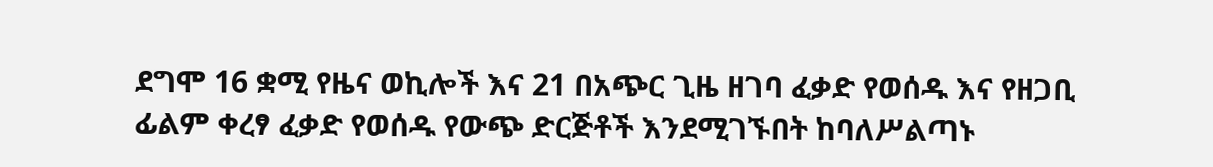ደግሞ 16 ቋሚ የዜና ወኪሎች እና 21 በአጭር ጊዜ ዘገባ ፈቃድ የወሰዱ እና የዘጋቢ ፊልም ቀረፃ ፈቃድ የወሰዱ የውጭ ድርጅቶች እንደሚገኙበት ከባለሥልጣኑ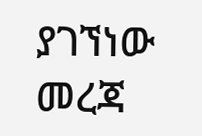ያገኘነው መረጃ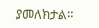ያመለክታል።